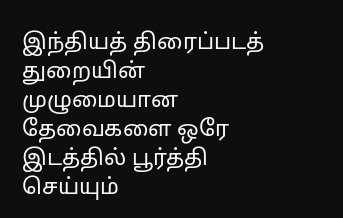இந்தியத் திரைப்படத் துறையின் முழுமையான தேவைகளை ஒரே இடத்தில் பூர்த்தி செய்யும்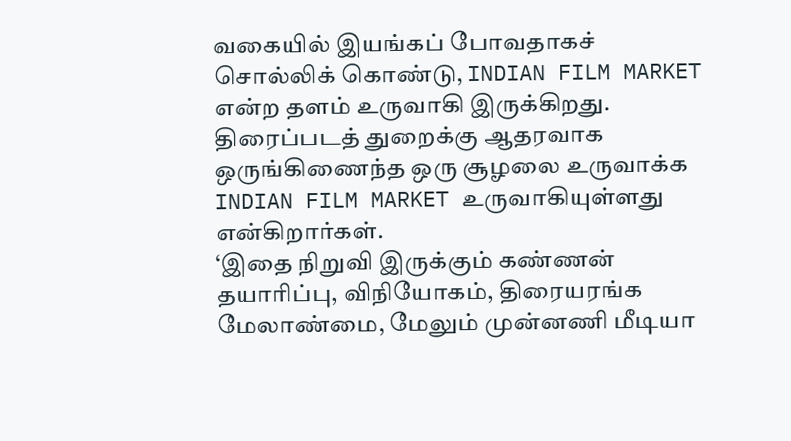வகையில் இயங்கப் போவதாகச் சொல்லிக் கொண்டு, INDIAN FILM MARKET என்ற தளம் உருவாகி இருக்கிறது.
திரைப்படத் துறைக்கு ஆதரவாக ஒருங்கிணைந்த ஒரு சூழலை உருவாக்க INDIAN FILM MARKET உருவாகியுள்ளது என்கிறார்கள்.
‘இதை நிறுவி இருக்கும் கண்ணன் தயாரிப்பு, விநியோகம், திரையரங்க மேலாண்மை, மேலும் முன்னணி மீடியா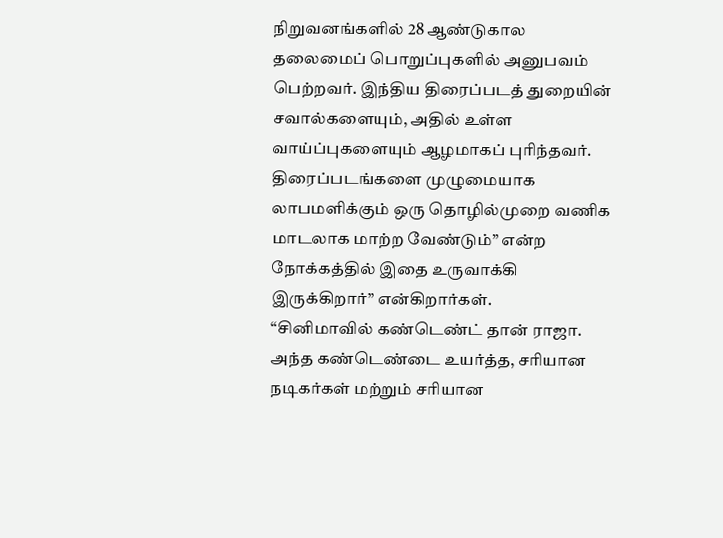நிறுவனங்களில் 28 ஆண்டுகால தலைமைப் பொறுப்புகளில் அனுபவம் பெற்றவர். இந்திய திரைப்படத் துறையின் சவால்களையும், அதில் உள்ள வாய்ப்புகளையும் ஆழமாகப் புரிந்தவர். திரைப்படங்களை முழுமையாக லாபமளிக்கும் ஒரு தொழில்முறை வணிக மாடலாக மாற்ற வேண்டும்” என்ற நோக்கத்தில் இதை உருவாக்கி இருக்கிறார்” என்கிறார்கள்.
“சினிமாவில் கண்டெண்ட் தான் ராஜா. அந்த கண்டெண்டை உயர்த்த, சரியான நடிகர்கள் மற்றும் சரியான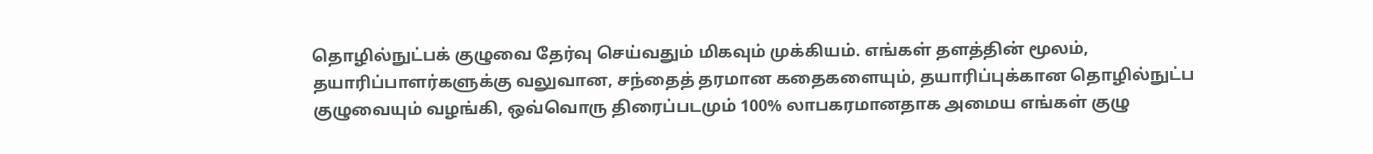தொழில்நுட்பக் குழுவை தேர்வு செய்வதும் மிகவும் முக்கியம். எங்கள் தளத்தின் மூலம், தயாரிப்பாளர்களுக்கு வலுவான, சந்தைத் தரமான கதைகளையும், தயாரிப்புக்கான தொழில்நுட்ப குழுவையும் வழங்கி, ஒவ்வொரு திரைப்படமும் 100% லாபகரமானதாக அமைய எங்கள் குழு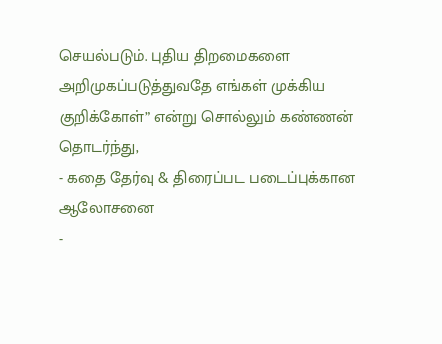செயல்படும். புதிய திறமைகளை அறிமுகப்படுத்துவதே எங்கள் முக்கிய குறிக்கோள்” என்று சொல்லும் கண்ணன் தொடர்ந்து,
- கதை தேர்வு & திரைப்பட படைப்புக்கான ஆலோசனை
-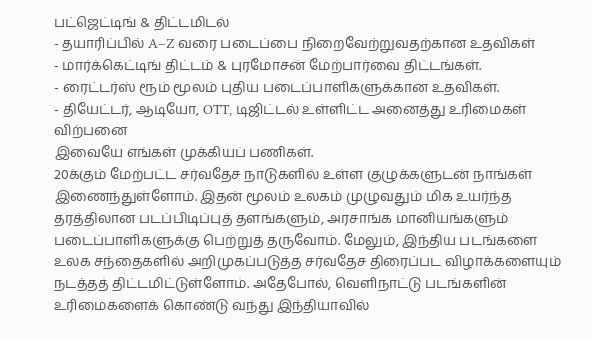பட்ஜெட்டிங் & திட்டமிடல்
- தயாரிப்பில் A–Z வரை படைப்பை நிறைவேற்றுவதற்கான உதவிகள்
- மார்க்கெட்டிங் திட்டம் & புரமோசன் மேற்பார்வை திட்டங்கள்.
- ரைட்டர்ஸ் ரூம் மூலம் புதிய படைப்பாளிகளுக்கான உதவிகள்.
- தியேட்டர், ஆடியோ, OTT, டிஜிட்டல் உள்ளிட்ட அனைத்து உரிமைகள் விற்பனை
இவையே எங்கள் முக்கியப் பணிகள்.
20க்கும் மேற்பட்ட சர்வதேச நாடுகளில் உள்ள குழுக்களுடன் நாங்கள் இணைந்துள்ளோம். இதன் மூலம் உலகம் முழுவதும் மிக உயர்ந்த தரத்திலான படப்பிடிப்புத் தளங்களும், அரசாங்க மானியங்களும் படைப்பாளிகளுக்கு பெற்றுத் தருவோம். மேலும், இந்திய படங்களை உலக சந்தைகளில் அறிமுகப்படுத்த சர்வதேச திரைப்பட விழாக்களையும் நடத்தத் திட்டமிட்டுள்ளோம். அதேபோல், வெளிநாட்டு படங்களின் உரிமைகளைக் கொண்டு வந்து இந்தியாவில்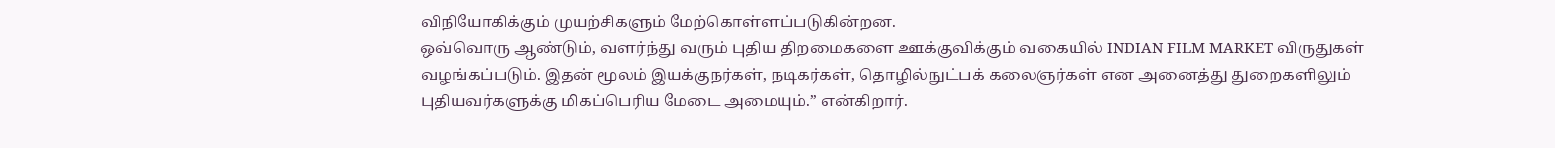விநியோகிக்கும் முயற்சிகளும் மேற்கொள்ளப்படுகின்றன.
ஒவ்வொரு ஆண்டும், வளர்ந்து வரும் புதிய திறமைகளை ஊக்குவிக்கும் வகையில் INDIAN FILM MARKET விருதுகள் வழங்கப்படும். இதன் மூலம் இயக்குநர்கள், நடிகர்கள், தொழில்நுட்பக் கலைஞர்கள் என அனைத்து துறைகளிலும் புதியவர்களுக்கு மிகப்பெரிய மேடை அமையும்.” என்கிறார்.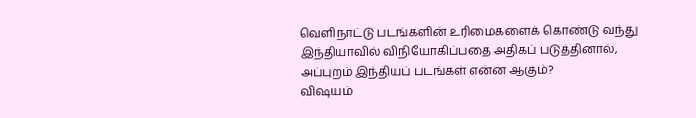வெளிநாட்டு படங்களின் உரிமைகளைக் கொண்டு வந்து இந்தியாவில் விநியோகிப்பதை அதிகப் படுத்தினால், அப்புறம் இந்தியப் படங்கள் என்ன ஆகும்?
விஷயம்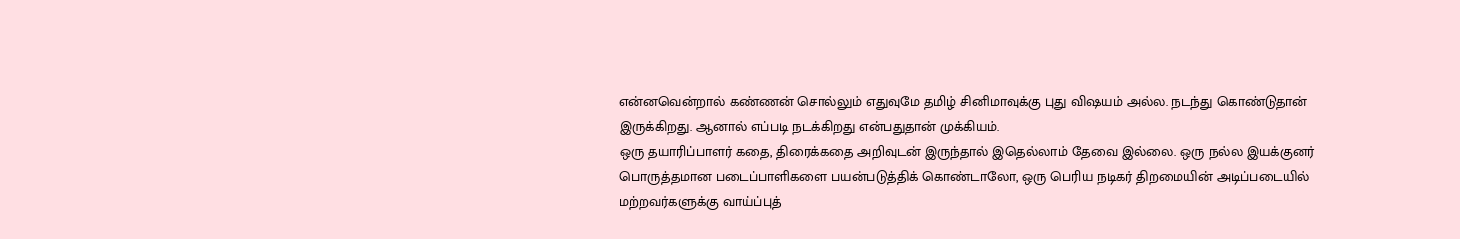என்னவென்றால் கண்ணன் சொல்லும் எதுவுமே தமிழ் சினிமாவுக்கு புது விஷயம் அல்ல. நடந்து கொண்டுதான் இருக்கிறது. ஆனால் எப்படி நடக்கிறது என்பதுதான் முக்கியம்.
ஒரு தயாரிப்பாளர் கதை, திரைக்கதை அறிவுடன் இருந்தால் இதெல்லாம் தேவை இல்லை. ஒரு நல்ல இயக்குனர் பொருத்தமான படைப்பாளிகளை பயன்படுத்திக் கொண்டாலோ, ஒரு பெரிய நடிகர் திறமையின் அடிப்படையில் மற்றவர்களுக்கு வாய்ப்புத்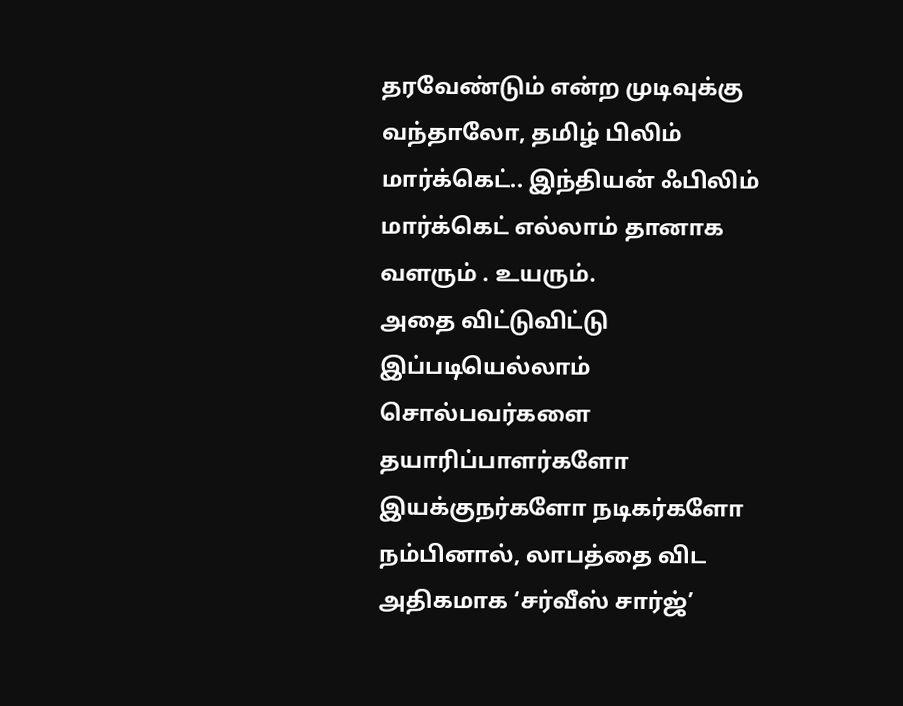தரவேண்டும் என்ற முடிவுக்கு வந்தாலோ, தமிழ் பிலிம் மார்க்கெட்.. இந்தியன் ஃபிலிம் மார்க்கெட் எல்லாம் தானாக வளரும் . உயரும்.
அதை விட்டுவிட்டு இப்படியெல்லாம் சொல்பவர்களை தயாரிப்பாளர்களோ இயக்குநர்களோ நடிகர்களோ நம்பினால், லாபத்தை விட அதிகமாக ‘சர்வீஸ் சார்ஜ்’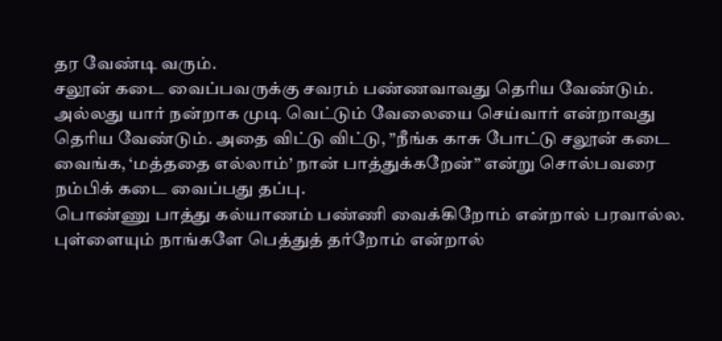தர வேண்டி வரும்.
சலூன் கடை வைப்பவருக்கு சவரம் பண்ணவாவது தெரிய வேண்டும். அல்லது யார் நன்றாக முடி வெட்டும் வேலையை செய்வார் என்றாவது தெரிய வேண்டும். அதை விட்டு விட்டு, ”நீங்க காசு போட்டு சலூன் கடை வைங்க, ‘மத்ததை எல்லாம்’ நான் பாத்துக்கறேன்” என்று சொல்பவரை நம்பிக் கடை வைப்பது தப்பு.
பொண்ணு பாத்து கல்யாணம் பண்ணி வைக்கிறோம் என்றால் பரவால்ல. புள்ளையும் நாங்களே பெத்துத் தர்றோம் என்றால்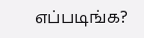எப்படிங்க?